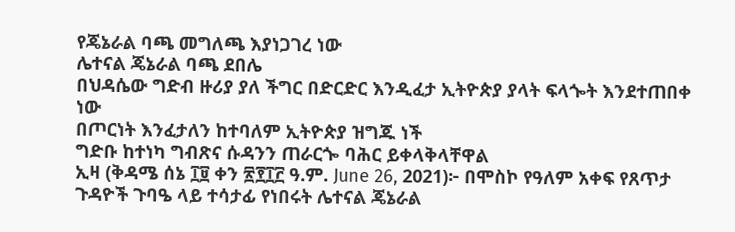የጄኔራል ባጫ መግለጫ እያነጋገረ ነው
ሌተናል ጄኔራል ባጫ ደበሌ
በህዳሴው ግድብ ዙሪያ ያለ ችግር በድርድር እንዲፈታ ኢትዮጵያ ያላት ፍላጐት እንደተጠበቀ ነው
በጦርነት እንፈታለን ከተባለም ኢትዮጵያ ዝግጁ ነች
ግድቡ ከተነካ ግብጽና ሱዳንን ጠራርጐ ባሕር ይቀላቅላቸዋል
ኢዛ (ቅዳሜ ሰኔ ፲፱ ቀን ፳፻፲፫ ዓ.ም. June 26, 2021)፦ በሞስኮ የዓለም አቀፍ የጸጥታ ጉዳዮች ጉባዔ ላይ ተሳታፊ የነበሩት ሌተናል ጄኔራል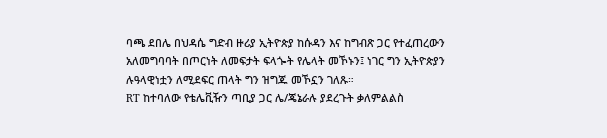ባጫ ደበሌ በህዳሴ ግድብ ዙሪያ ኢትዮጵያ ከሱዳን እና ከግብጽ ጋር የተፈጠረውን አለመግባባት በጦርነት ለመፍታት ፍላጐት የሌላት መኾኑን፤ ነገር ግን ኢትዮጵያን ሉዓላዊነቷን ለሚደፍር ጠላት ግን ዝግጁ መኾኗን ገለጹ።
RT ከተባለው የቴሌቪዥን ጣቢያ ጋር ሌ/ጄኔራሉ ያደረጉት ቃለምልልስ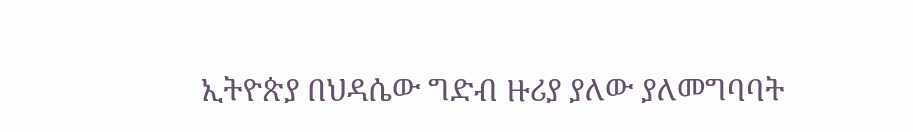ኢትዮጵያ በህዳሴው ግድብ ዙሪያ ያለው ያለመግባባት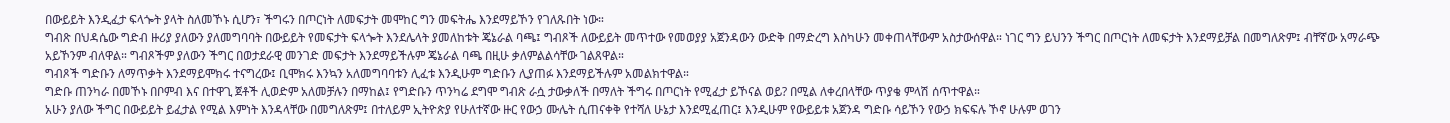በውይይት እንዲፈታ ፍላጐት ያላት ስለመኾኑ ሲሆን፣ ችግሩን በጦርነት ለመፍታት መሞከር ግን መፍትሔ እንደማይኾን የገለጹበት ነው።
ግብጽ በህዳሴው ግድብ ዙሪያ ያለውን ያለመግባባት በውይይት የመፍታት ፍላጐት እንደሌላት ያመለከቱት ጄኔራል ባጫ፤ ግብጾች ለውይይት መጥተው የመወያያ አጀንዳውን ውድቅ በማድረግ እስካሁን መቀጠላቸውም አስታውሰዋል። ነገር ግን ይህንን ችግር በጦርነት ለመፍታት እንደማይቻል በመግለጽም፤ ብቸኛው አማራጭ አይኾንም ብለዋል። ግብጾችም ያለውን ችግር በወታደራዊ መንገድ መፍታት እንደማይችሉም ጄኔራል ባጫ በዚሁ ቃለምልልሳቸው ገልጸዋል።
ግብጾች ግድቡን ለማጥቃት እንደማይሞክሩ ተናግረው፤ ቢሞክሩ እንኳን አለመግባባቱን ሊፈቱ እንዲሁም ግድቡን ሊያጠፉ እንደማይችሉም አመልክተዋል።
ግድቡ ጠንካራ በመኾኑ በቦምብ እና በተዋጊ ጀቶች ሊወድም አለመቻሉን በማከል፤ የግድቡን ጥንካሬ ደግሞ ግብጽ ራሷ ታውቃለች በማለት ችግሩ በጦርነት የሚፈታ ይኾናል ወይ? በሚል ለቀረበላቸው ጥያቄ ምላሽ ሰጥተዋል።
አሁን ያለው ችግር በውይይት ይፈታል የሚል እምነት እንዳላቸው በመግለጽም፤ በተለይም ኢትዮጵያ የሁለተኛው ዙር የውኃ ሙሌት ሲጠናቀቅ የተሻለ ሁኔታ እንደሚፈጠር፤ እንዲሁም የውይይቱ አጀንዳ ግድቡ ሳይኾን የውኃ ክፍፍሉ ኾኖ ሁሉም ወገን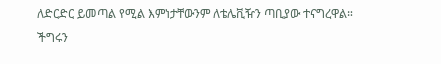ለድርድር ይመጣል የሚል እምነታቸውንም ለቴሌቪዥን ጣቢያው ተናግረዋል።
ችግሩን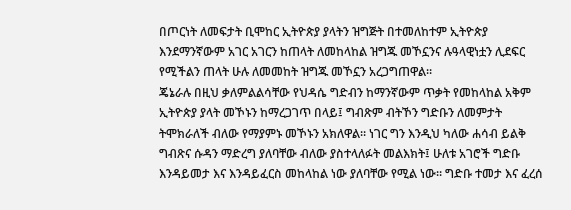በጦርነት ለመፍታት ቢሞከር ኢትዮጵያ ያላትን ዝግጅት በተመለከተም ኢትዮጵያ እንደማንኛውም አገር አገርን ከጠላት ለመከላከል ዝግጁ መኾኗንና ሉዓላዊነቷን ሊደፍር የሚችልን ጠላት ሁሉ ለመመከት ዝግጁ መኾኗን አረጋግጠዋል።
ጄኔራሉ በዚህ ቃለምልልሳቸው የህዳሴ ግድብን ከማንኛውም ጥቃት የመከላከል አቅም ኢትዮጵያ ያላት መኾኑን ከማረጋገጥ በላይ፤ ግብጽም ብትኾን ግድቡን ለመምታት ትሞክራለች ብለው የማያምኑ መኾኑን አክለዋል። ነገር ግን እንዲህ ካለው ሐሳብ ይልቅ ግብጽና ሱዳን ማድረግ ያለባቸው ብለው ያስተላለፉት መልእክት፤ ሁለቱ አገሮች ግድቡ እንዳይመታ እና እንዳይፈርስ መከላከል ነው ያለባቸው የሚል ነው። ግድቡ ተመታ እና ፈረሰ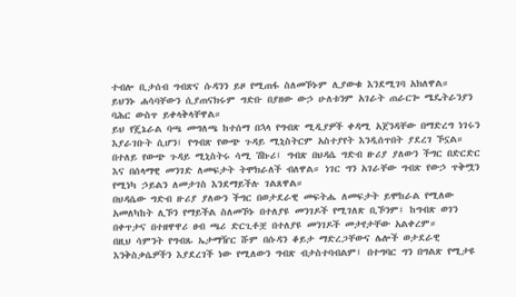ተብሎ ቢታሰብ ግብጽና ሱዳንን ይዞ የሚጠፋ ስለመኾኑም ሊያውቁ እንደሚገባ አክለዋል።
ይህንኑ ሐሳባቸውን ሲያጠናክሩም ግድቡ በያዘው ውኃ ሁለቱንም አገራት ጠራርጐ ሜዴትራንያን ባሕር ውስጥ ይቀላቅላቸዋል።
ይህ የጄኔራል ባጫ መግለጫ ከተሰማ በኋላ የግብጽ ሚዲያዎች ቀዳሚ አጀንዳቸው በማድረግ ነገሩን እያራገቡት ሲሆን፤ የግብጽ የውጭ ጉዳይ ሚኒስትርም አስተያየት እንዲሰጥበት ያደረገ ኾኗል።
በተለይ የውጭ ጉዳይ ሚኒስትሩ ሳሚ ሽኩሪ፤ ግብጽ በህዳሴ ግድብ ዙሪያ ያለውን ችግር በድርድር እና በሰላማዊ መንገድ ለመፍታት ትሞክራለች ብለዋል። ነገር ግን አገራቸው ግብጽ የውኃ ጥቅሟን የሚነካ ኃይልን ለመታገስ እንደማይችሉ ገልጸዋል።
በህዳሴው ግድብ ዙሪያ ያለውን ችግር በወታደራዊ መፍትሔ ለመፍታት ይሞከራል የሚለው አመለካከት ሊኾን የማይችል ስለመኾኑ በተለያዩ መንገዶች የሚገለጽ ቢኾንም፤ ከግብጽ ወገን በቀጥታና በተዘዋዋሪ ፀብ ጫሪ ድርጊቶቿ በተለያዩ መንገዶች መታየታቸው አልቀረም።
በዚህ ሳምንት የግብጹ ኤታማዥር ሹም በሱዳን ቆይታ ማድረጋቸውና ሌሎች ወታደራዊ እንቅስቃሴዎችን እያደረገች ነው የሚለውን ግብጽ ብታስተባብልም፤ በተግባር ግን በግልጽ የሚታዩ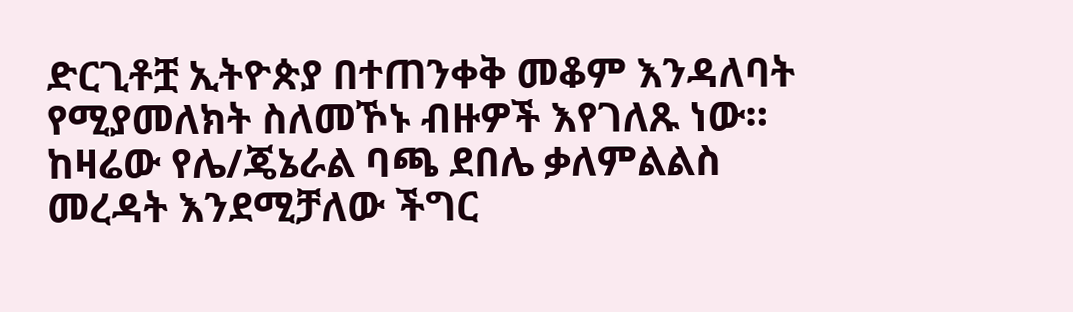ድርጊቶቿ ኢትዮጵያ በተጠንቀቅ መቆም እንዳለባት የሚያመለክት ስለመኾኑ ብዙዎች እየገለጹ ነው። ከዛሬው የሌ/ጄኔራል ባጫ ደበሌ ቃለምልልስ መረዳት እንደሚቻለው ችግር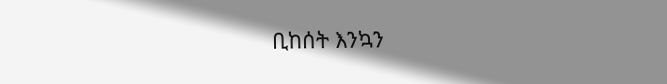ቢከሰት እንኳን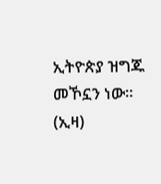ኢትዮጵያ ዝግጁ መኾኗን ነው። (ኢዛ)